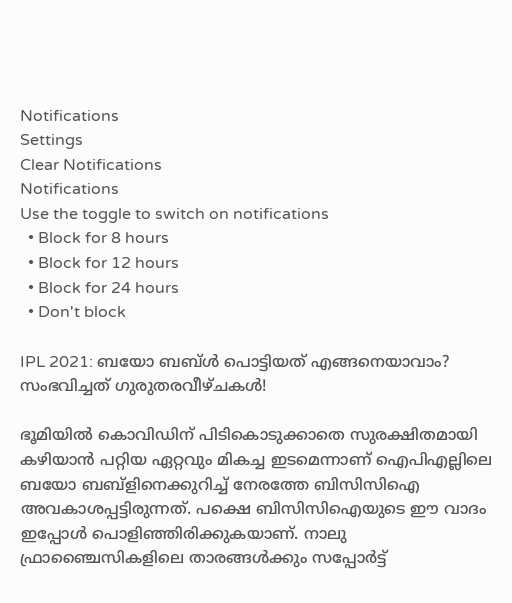Notifications
Settings
Clear Notifications
Notifications
Use the toggle to switch on notifications
  • Block for 8 hours
  • Block for 12 hours
  • Block for 24 hours
  • Don't block

IPL 2021: ബയോ ബബ്ള്‍ പൊട്ടിയത് എങ്ങനെയാവാം? സംഭവിച്ചത് ഗുരുതരവീഴ്ചകള്‍!

ഭൂമിയില്‍ കൊവിഡിന് പിടികൊടുക്കാതെ സുരക്ഷിതമായി കഴിയാന്‍ പറ്റിയ ഏറ്റവും മികച്ച ഇടമെന്നാണ് ഐപിഎല്ലിലെ ബയോ ബബ്‌ളിനെക്കുറിച്ച് നേരത്തേ ബിസിസിഐ അവകാശപ്പട്ടിരുന്നത്. പക്ഷെ ബിസിസിഐയുടെ ഈ വാദം ഇപ്പോള്‍ പൊളിഞ്ഞിരിക്കുകയാണ്. നാലു ഫ്രാഞ്ചൈസികളിലെ താരങ്ങള്‍ക്കും സപ്പോര്‍ട്ട്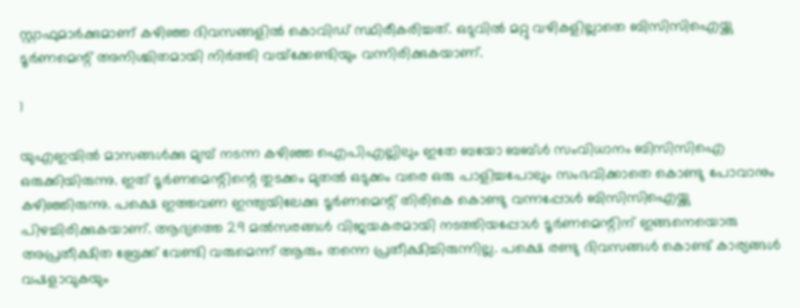സ്റ്റാഫുമാര്‍ക്കുമാണ് കഴിഞ്ഞ ദിവസങ്ങളില്‍ കൊവിഡ് സ്ഥിരീകരിച്ചത്. ഒടുവില്‍ മറ്റു വഴികളില്ലാതെ ബിസിസിഐയ്ക്കു ടൂര്‍ണമെന്റ് അനിശ്ചിതമായി നിര്‍ത്തി വയ്‌ക്കേണ്ടിയും വന്നിരിക്കുകയാണ്.

1

യുഎഇയില്‍ മാസങ്ങള്‍ക്കു മുമ്പ് നടന്ന കഴിഞ്ഞ ഐപിഎല്ലിലും ഇതേ ബയോ ബബ്ള്‍ സംവിധാനം ബിസിസിഐ ഒരുക്കിയിരുന്നു. ഇത് ടൂര്‍ണമെന്റിന്റെ തുടക്കം മുതല്‍ ഒടുക്കം വരെ ഒരു പാളിച്ചപോലും സംഭവിക്കാതെ കൊണ്ടു പോവാനും കഴിഞ്ഞിരുന്നു. പക്ഷെ ഇത്തവണ ഇന്ത്യയിലേക്കു ടൂര്‍ണമെന്റ് തിരികെ കൊണ്ടു വന്നപ്പോള്‍ ബിസിസിഐയ്ക്കു പിഴച്ചിരിക്കുകയാണ്. ആദ്യത്തെ 29 മല്‍സരങ്ങള്‍ വിജയകരമായി നടത്തിയപ്പോള്‍ ടൂര്‍ണമെന്റിന് ഇങ്ങനെയൊരു അപ്രതീക്ഷിത ബ്രേക്ക് വേണ്ടി വരുമെന്ന് ആരും തന്നെ പ്രതീക്ഷിച്ചിരുന്നില്ല. പക്ഷെ രണ്ടു ദിവസങ്ങള്‍ കൊണ്ട് കാര്യങ്ങള്‍ വഷളാവുകയും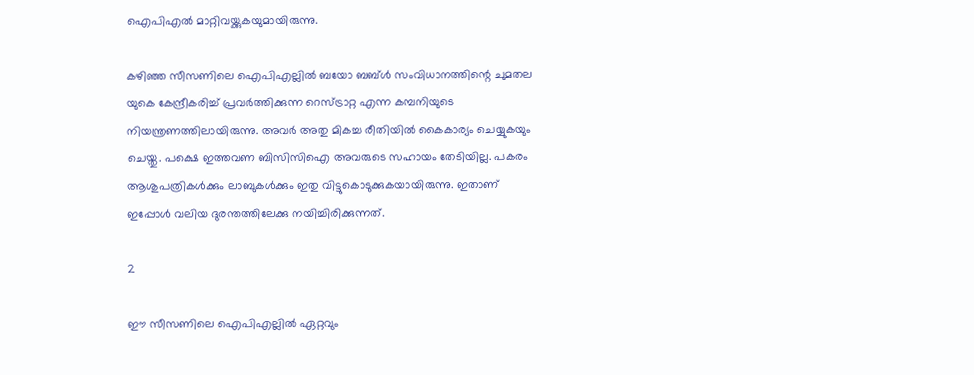ഐപിഎല്‍ മാറ്റിവയ്ക്കുകയുമായിരുന്നു.

കഴിഞ്ഞ സീസണിലെ ഐപിഎല്ലില്‍ ബയോ ബബ്ള്‍ സംവിധാനത്തിന്റെ ചുമതല യുകെ കേന്ദ്രീകരിച്ച് പ്രവര്‍ത്തിക്കുന്ന റെസ്ട്രാറ്റ എന്ന കമ്പനിയുടെ നിയന്ത്രണത്തിലായിരുന്നു. അവര്‍ അതു മികച്ച രീതിയില്‍ കൈകാര്യം ചെയ്യുകയും ചെയ്തു. പക്ഷെ ഇത്തവണ ബിസിസിഐ അവരുടെ സഹായം തേടിയില്ല. പകരം ആശുപത്രികള്‍ക്കും ലാബുകള്‍ക്കും ഇതു വിട്ടുകൊടുക്കുകയായിരുന്നു. ഇതാണ് ഇപ്പോള്‍ വലിയ ദുരന്തത്തിലേക്കു നയിച്ചിരിക്കുന്നത്.

2

ഈ സീസണിലെ ഐപിഎല്ലില്‍ ഏറ്റവും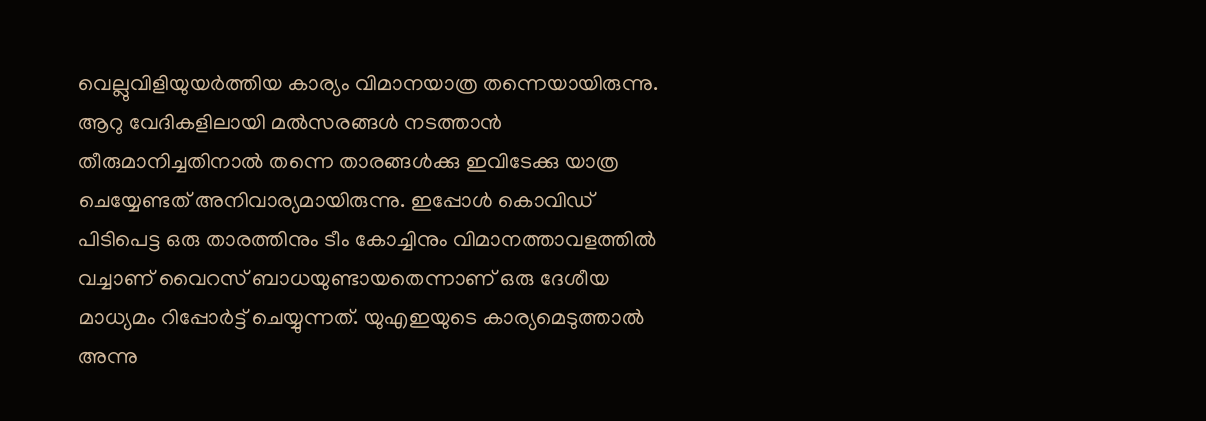വെല്ലുവിളിയുയര്‍ത്തിയ കാര്യം വിമാനയാത്ര തന്നെയായിരുന്നു. ആറു വേദികളിലായി മല്‍സരങ്ങള്‍ നടത്താന്‍ തീരുമാനിച്ചതിനാല്‍ തന്നെ താരങ്ങള്‍ക്കു ഇവിടേക്കു യാത്ര ചെയ്യേണ്ടത് അനിവാര്യമായിരുന്നു. ഇപ്പോള്‍ കൊവിഡ് പിടിപെട്ട ഒരു താരത്തിനും ടീം കോച്ചിനും വിമാനത്താവളത്തില്‍ വച്ചാണ് വൈറസ് ബാധയുണ്ടായതെന്നാണ് ഒരു ദേശീയ മാധ്യമം റിപ്പോര്‍ട്ട് ചെയ്യുന്നത്. യുഎഇയുടെ കാര്യമെടുത്താല്‍ അന്നു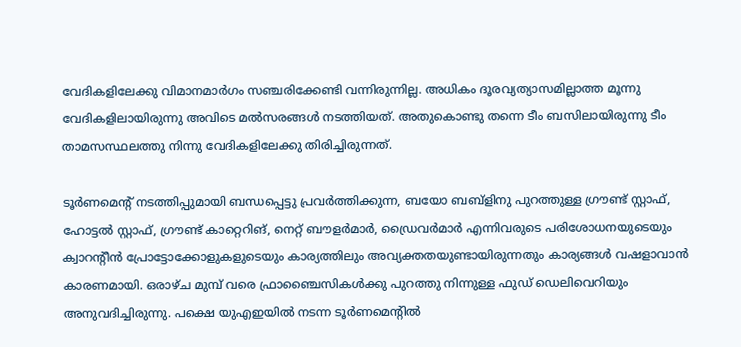വേദികളിലേക്കു വിമാനമാര്‍ഗം സഞ്ചരിക്കേണ്ടി വന്നിരുന്നില്ല. അധികം ദൂരവ്യത്യാസമില്ലാത്ത മൂന്നു വേദികളിലായിരുന്നു അവിടെ മല്‍സരങ്ങള്‍ നടത്തിയത്. അതുകൊണ്ടു തന്നെ ടീം ബസിലായിരുന്നു ടീം താമസസ്ഥലത്തു നിന്നു വേദികളിലേക്കു തിരിച്ചിരുന്നത്.

ടൂര്‍ണമെന്റ് നടത്തിപ്പുമായി ബന്ധപ്പെട്ടു പ്രവര്‍ത്തിക്കുന്ന, ബയോ ബബ്‌ളിനു പുറത്തുള്ള ഗ്രൗണ്ട് സ്റ്റാഫ്, ഹോട്ടല്‍ സ്റ്റാഫ്, ഗ്രൗണ്ട് കാറ്റെറിങ്, നെറ്റ് ബൗളര്‍മാര്‍, ഡ്രൈവര്‍മാര്‍ എന്നിവരുടെ പരിശോധനയുടെയും ക്വാറന്റീന്‍ പ്രോട്ടോക്കോളുകളുടെയും കാര്യത്തിലും അവ്യക്തതയുണ്ടായിരുന്നതും കാര്യങ്ങള്‍ വഷളാവാന്‍ കാരണമായി. ഒരാഴ്ച മുമ്പ് വരെ ഫ്രാഞ്ചൈസികള്‍ക്കു പുറത്തു നിന്നുള്ള ഫുഡ് ഡെലിവെറിയും അനുവദിച്ചിരുന്നു. പക്ഷെ യുഎഇയില്‍ നടന്ന ടൂര്‍ണമെന്റില്‍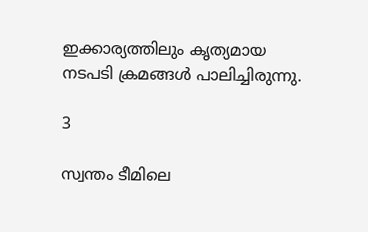ഇക്കാര്യത്തിലും കൃത്യമായ നടപടി ക്രമങ്ങള്‍ പാലിച്ചിരുന്നു.

3

സ്വന്തം ടീമിലെ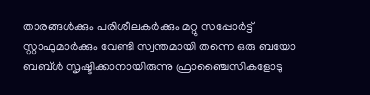താരങ്ങള്‍ക്കും പരിശീലകര്‍ക്കും മറ്റു സപ്പോര്‍ട്ട് സ്റ്റാഫുമാര്‍ക്കും വേണ്ടി സ്വന്തമായി തന്നെ ഒരു ബയോ ബബ്ള്‍ സൃഷ്ടിക്കാനായിരുന്നു ഫ്രാഞ്ചൈസികളോടു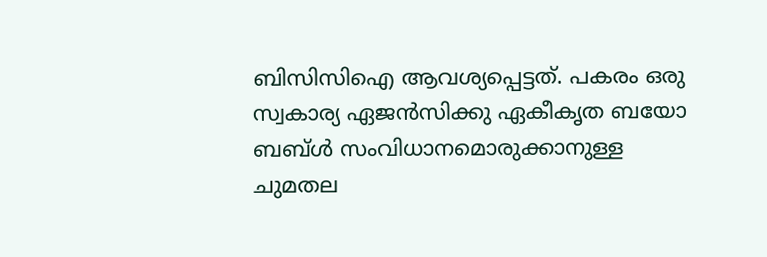ബിസിസിഐ ആവശ്യപ്പെട്ടത്. പകരം ഒരു സ്വകാര്യ ഏജന്‍സിക്കു ഏകീകൃത ബയോ ബബ്ള്‍ സംവിധാനമൊരുക്കാനുള്ള ചുമതല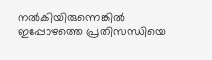നല്‍കിയിരുന്നെങ്കില്‍ ഇപ്പോഴത്തെ പ്രതിസന്ധിയെ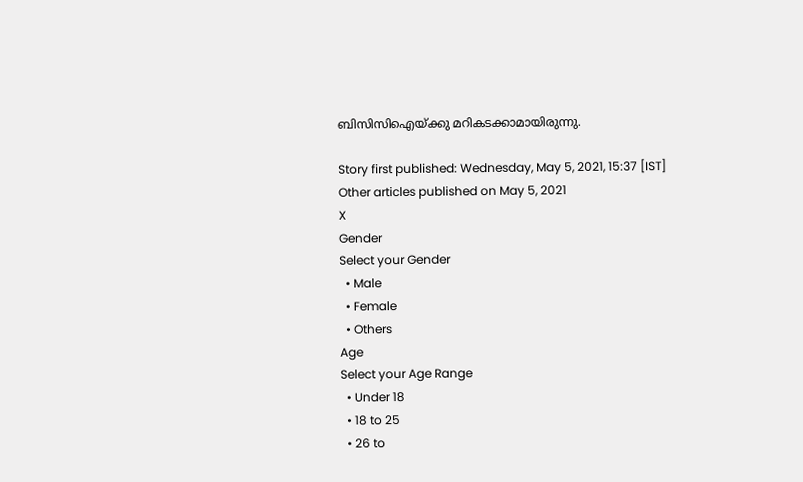ബിസിസിഐയ്ക്കു മറികടക്കാമായിരുന്നു.

Story first published: Wednesday, May 5, 2021, 15:37 [IST]
Other articles published on May 5, 2021
X
Gender
Select your Gender
  • Male
  • Female
  • Others
Age
Select your Age Range
  • Under 18
  • 18 to 25
  • 26 to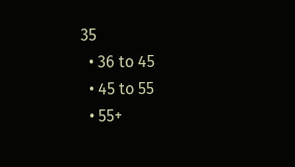35
  • 36 to 45
  • 45 to 55
  • 55+